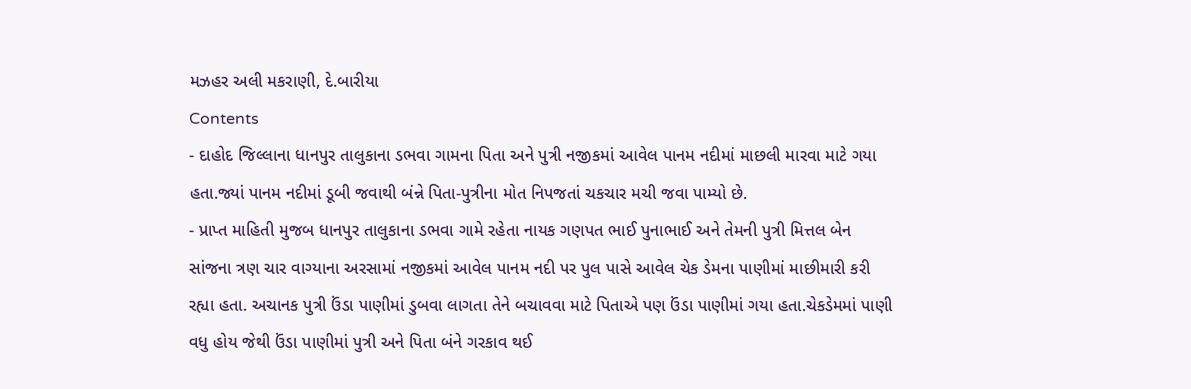મઝહર અલી મકરાણી, દે.બારીયા
Contents
- દાહોદ જિલ્લાના ધાનપુર તાલુકાના ડભવા ગામના પિતા અને પુત્રી નજીકમાં આવેલ પાનમ નદીમાં માછલી મારવા માટે ગયા હતા.જ્યાં પાનમ નદીમાં ડૂબી જવાથી બંન્ને પિતા-પુત્રીના મોત નિપજતાં ચકચાર મચી જવા પામ્યો છે.
- પ્રાપ્ત માહિતી મુજબ ધાનપુર તાલુકાના ડભવા ગામે રહેતા નાયક ગણપત ભાઈ પુનાભાઈ અને તેમની પુત્રી મિત્તલ બેન સાંજના ત્રણ ચાર વાગ્યાના અરસામાં નજીકમાં આવેલ પાનમ નદી પર પુલ પાસે આવેલ ચેક ડેમના પાણીમાં માછીમારી કરી રહ્યા હતા. અચાનક પુત્રી ઉંડા પાણીમાં ડુબવા લાગતા તેને બચાવવા માટે પિતાએ પણ ઉંડા પાણીમાં ગયા હતા.ચેકડેમમાં પાણી વધુ હોય જેથી ઉંડા પાણીમાં પુત્રી અને પિતા બંને ગરકાવ થઈ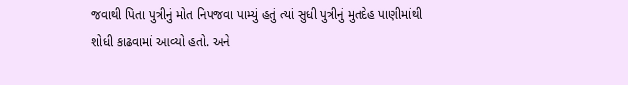જવાથી પિતા પુત્રીનું મોત નિપજવા પામ્યું હતું ત્યાં સુધી પુત્રીનું મુતદેહ પાણીમાંથી શોધી કાઢવામાં આવ્યો હતો. અને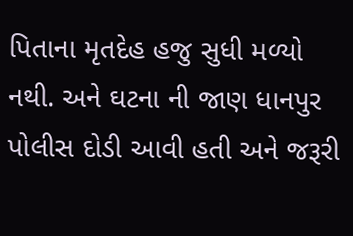પિતાના મૃતદેહ હજુ સુધી મળ્યો નથી. અને ઘટના ની જાણ ધાનપુર પોલીસ દોડી આવી હતી અને જરૂરી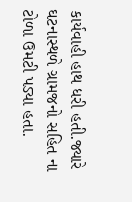કાર્યવાહી હાથ ધરી હતી.જ્યારે ઘટનાસ્થળે ગ્રામજનો સહિત ના ટોળા ઉમટી પડ્યા હતા.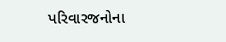પરિવારજનોના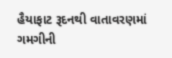હૈયાફાટ રૂદનથી વાતાવરણમાં ગમગીની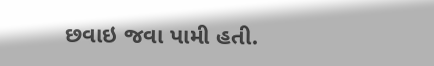છવાઇ જવા પામી હતી.